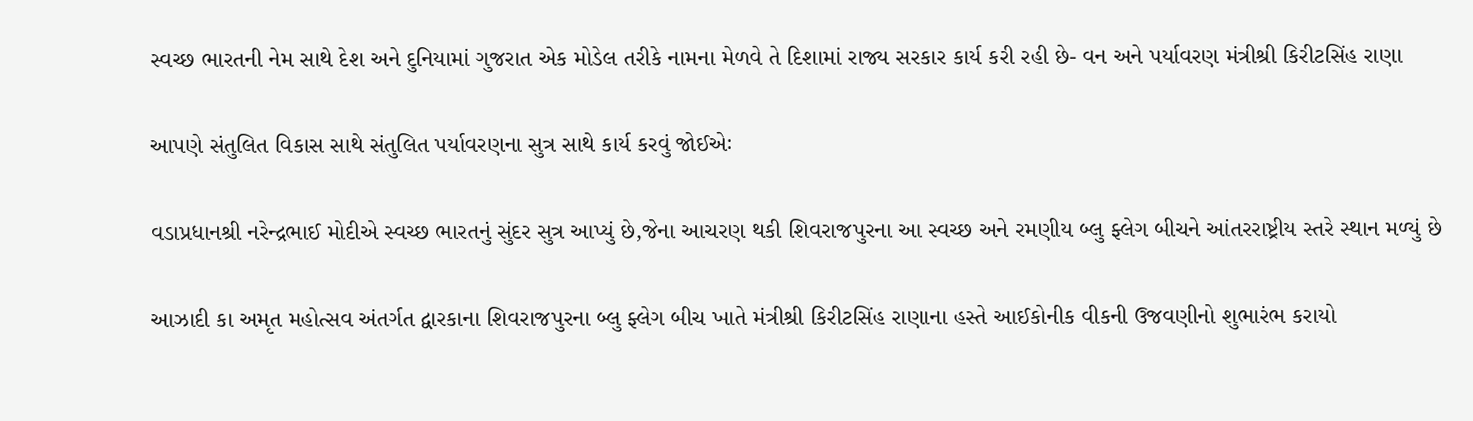સ્વચ્છ ભારતની નેમ સાથે દેશ અને દુનિયામાં ગુજરાત એક મોડેલ તરીકે નામના મેળવે તે દિશામાં રાજ્ય સરકાર કાર્ય કરી રહી છે- વન અને પર્યાવરણ મંત્રીશ્રી કિરીટસિંહ રાણા

આપણે સંતુલિત વિકાસ સાથે સંતુલિત પર્યાવરણના સુત્ર સાથે કાર્ય કરવું જોઈએઃ

વડાપ્રધાનશ્રી નરેન્દ્રભાઈ મોદીએ સ્વચ્છ ભારતનું સુંદર સુત્ર આપ્યું છે,જેના આચરણ થકી શિવરાજપુરના આ સ્વચ્છ અને રમણીય બ્લુ ફ્લેગ બીચને આંતરરાષ્ટ્રીય સ્તરે સ્થાન મળ્યું છે

આઝાદી કા અમૃત મહોત્સવ અંતર્ગત દ્વારકાના શિવરાજપુરના બ્લુ ફ્લેગ બીચ ખાતે મંત્રીશ્રી કિરીટસિંહ રાણાના હસ્તે આઈકોનીક વીકની ઉજવણીનો શુભારંભ કરાયો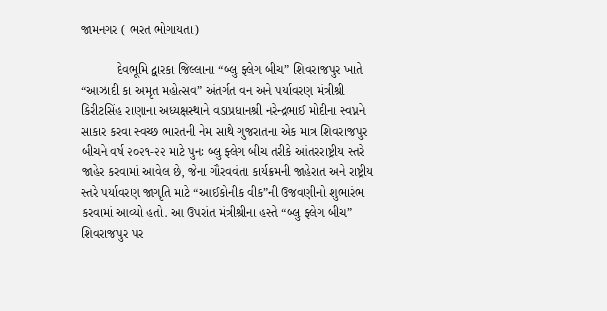જામનગર ( ભરત ભોગાયતા)

          દેવભૂમિ દ્વારકા જિલ્લાના “બ્લુ ફ્લેગ બીચ” શિવરાજપુર ખાતે “આઝાદી કા અમૃત મહોત્સવ” અંતર્ગત વન અને પર્યાવરણ મંત્રીશ્રી કિરીટસિંહ રાણાના અધ્યક્ષસ્થાને વડાપ્રધાનશ્રી નરેન્દ્રભાઈ મોદીના સ્વપ્નને સાકાર કરવા સ્વચ્છ ભારતની નેમ સાથે ગુજરાતના એક માત્ર શિવરાજપુર બીચને વર્ષ ૨૦૨૧-૨૨ માટે પુનઃ બ્લુ ફ્લેગ બીચ તરીકે આંતરરાષ્ટ્રીય સ્તરે જાહેર કરવામાં આવેલ છે, જેના ગૌરવવંતા કાર્યક્રમની જાહેરાત અને રાષ્ટ્રીય સ્તરે પર્યાવરણ જાગૃતિ માટે “આઈકોનીક વીક”ની ઉજવણીનો શુભારંભ કરવામાં આવ્યો હતો. આ ઉપરાંત મંત્રીશ્રીના હસ્તે “બ્લુ ફ્લેગ બીચ” શિવરાજપુર પર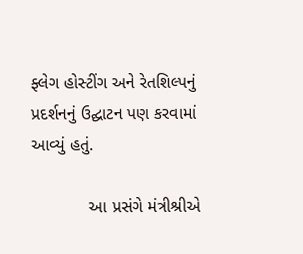ફ્લેગ હોસ્ટીંગ અને રેતશિલ્પનું પ્રદર્શનનું ઉદ્ઘાટન પણ કરવામાં આવ્યું હતું.

            આ પ્રસંગે મંત્રીશ્રીએ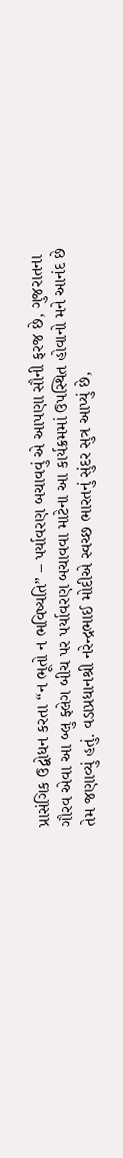પ્રાસંગિક ઉદ્બોધન કરતા “ન ભૂતો ન ભવિષ્યતિ” – પર્યાવરણ બચાવવું એ આપણા સૌની ફરજ છે, ગુજરાતના ગૌરવ એવા આ બ્લુ ફ્લેગ બીચ પર પર્યાવરણ બચાવવા માટેના આ કાર્યક્રમમાં ઉપસ્થિત હોવાનો મને આનંદ છે તેમ જણાવ્યું હતું. વડાપ્રધાનશ્રી નરેન્દ્રભાઈ મોદીએ સ્વચ્છ ભારતનું સુંદર સુત્ર આપ્યું છે,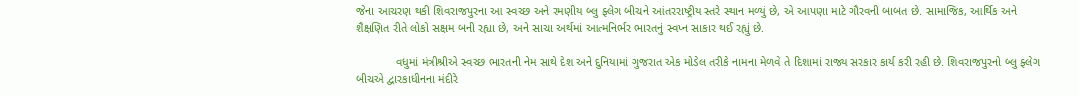જેના આચરણ થકી શિવરાજપુરના આ સ્વચ્છ અને રમણીય બ્લુ ફ્લેગ બીચને આંતરરાષ્ટ્રીય સ્તરે સ્થાન મળ્યું છે, એ આપણા માટે ગૌરવની બાબત છે. સામાજિક, આર્થિક અને શૈક્ષણિત રીતે લોકો સક્ષમ બની રહ્યા છે, અને સાચા અર્થમાં આત્મનિર્ભર ભારતનું સ્વપ્ન સાકાર થઈ રહ્યું છે.

            વધુમાં મંત્રીશ્રીએ સ્વચ્છ ભારતની નેમ સાથે દેશ અને દુનિયામાં ગુજરાત એક મોડેલ તરીકે નામના મેળવે તે દિશામાં રાજ્ય સરકાર કાર્ય કરી રહી છે. શિવરાજપુરનો બ્લુ ફ્લેગ બીચએ દ્વારકાધીનના મંદીરે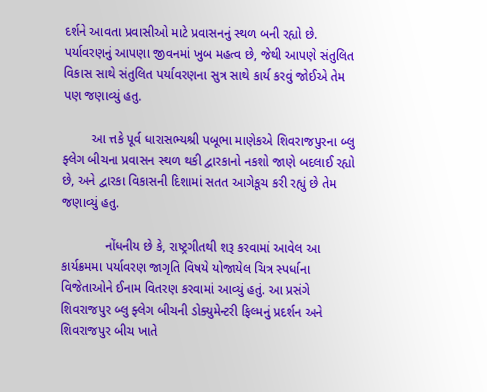દર્શને આવતા પ્રવાસીઓ માટે પ્રવાસનનું સ્થળ બની રહ્યો છે. પર્યાવરણનું આપણા જીવનમાં ખુબ મહત્વ છે, જેથી આપણે સંતુલિત વિકાસ સાથે સંતુલિત પર્યાવરણના સુત્ર સાથે કાર્ય કરવું જોઈએ તેમ પણ જણાવ્યું હતુ.

        આ ત્તકે પૂર્વ ધારાસભ્યશ્રી પબૂભા માણેકએ શિવરાજપુરના બ્લુ ફ્લેગ બીચના પ્રવાસન સ્થળ થકી દ્વારકાનો નકશો જાણે બદલાઈ રહ્યો છે, અને દ્વારકા વિકાસની દિશામાં સતત આગેકૂચ કરી રહ્યું છે તેમ જણાવ્યું હતુ.

            નોંધનીય છે કે, રાષ્ટ્રગીતથી શરૂ કરવામાં આવેલ આ કાર્યક્રમમા પર્યાવરણ જાગૃતિ વિષયે યોજાયેલ ચિત્ર સ્પર્ધાના વિજેતાઓને ઈનામ વિતરણ કરવામાં આવ્યું હતું. આ પ્રસંગે શિવરાજપુર બ્લુ ફ્લેગ બીચની ડોક્યુમેન્ટરી ફિલ્મનું પ્રદર્શન અને શિવરાજપુર બીચ ખાતે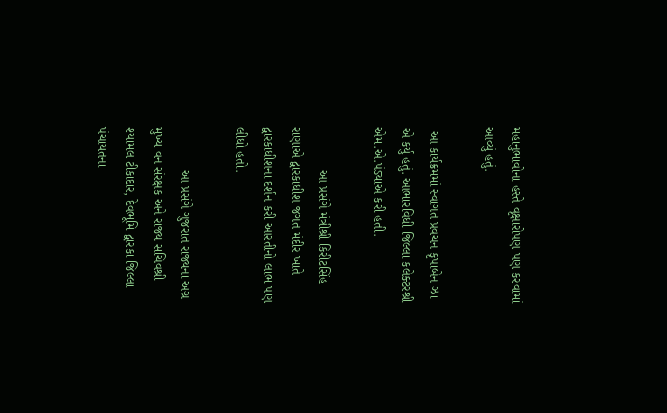મહાનુભાવોના હસ્તે વૃક્ષારોપણ પણ કરવામાં આવ્યું હતું.

 આ કાર્યક્રમમાં સ્વાગત પ્રવચન કૃપાબેન ઝા એ કર્યુ હતું. આભારવિધી જિલ્લા કલેક્ટરશ્રી એમ.એ.પંડ્યાએ કરી હતી.

            આ પ્રસંગે મંત્રીશ્રી કિરીટસિંહ રાણાએ દ્વારકાધીશ જગત મંદીર ખાતે દ્વારકાધીશના દર્શન કરી આરતીનો લાભ પણ લીધો હતો.

            આ પ્રસંગે ગુજરાત રાજ્યના અગ્ર મુખ્ય વન સંરક્ષક અને રાજ્ય સચિવશ્રી શ્યામલ ટીકાદાર, દેવભૂમિ દ્વારકા જિલ્લા પંચાયતના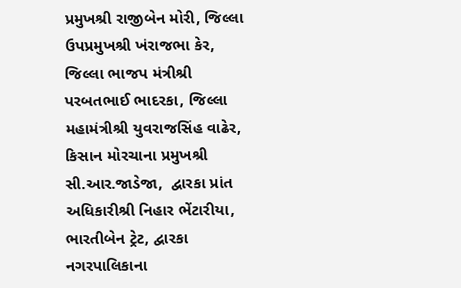પ્રમુખશ્રી રાજીબેન મોરી, જિલ્લા ઉપપ્રમુખશ્રી ખંરાજભા કેર, જિલ્લા ભાજપ મંત્રીશ્રી પરબતભાઈ ભાદરકા, જિલ્લા મહામંત્રીશ્રી યુવરાજસિંહ વાઢેર, કિસાન મોરચાના પ્રમુખશ્રી સી.આર.જાડેજા,  દ્વારકા પ્રાંત અધિકારીશ્રી નિહાર ભેંટારીયા, ભારતીબેન ટ્રેટ, દ્વારકા નગરપાલિકાના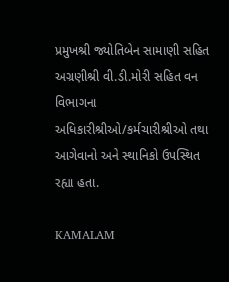પ્રમુખશ્રી જ્યોતિબેન સામાણી સહિત અગ્રણીશ્રી વી.ડી.મોરી સહિત વન વિભાગના અધિકારીશ્રીઓ/કર્મચારીશ્રીઓ તથા આગેવાનો અને સ્થાનિકો ઉપસ્થિત રહ્યા હતા.

KAMALAM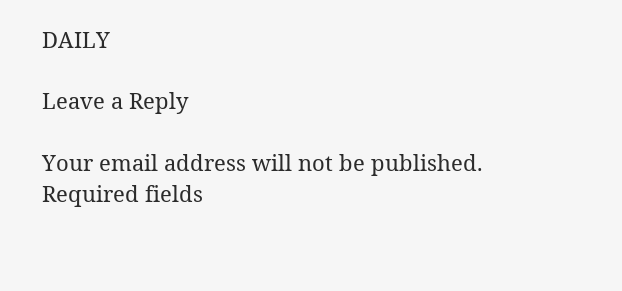DAILY

Leave a Reply

Your email address will not be published. Required fields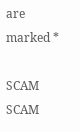are marked *

SCAM SCAM